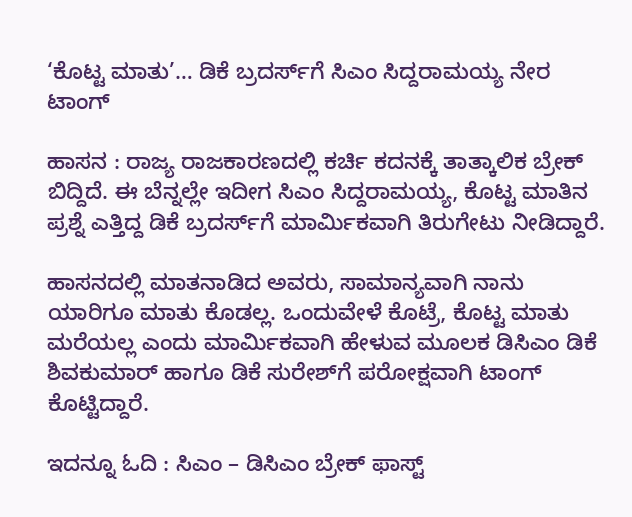‘ಕೊಟ್ಟ ಮಾತು’… ಡಿಕೆ ಬ್ರದರ್ಸ್‌ಗೆ ಸಿಎಂ ಸಿದ್ದರಾಮಯ್ಯ ನೇರ ಟಾಂಗ್

ಹಾಸನ : ರಾಜ್ಯ ರಾಜಕಾರಣದಲ್ಲಿ ಕರ್ಚಿ ಕದನಕ್ಕೆ ತಾತ್ಕಾಲಿಕ ಬ್ರೇಕ್ ಬಿದ್ದಿದೆ. ಈ ಬೆನ್ನಲ್ಲೇ ಇದೀಗ ಸಿಎಂ ಸಿದ್ದರಾಮಯ್ಯ, ಕೊಟ್ಟ ಮಾತಿನ ಪ್ರಶ್ನೆ ಎತ್ತಿದ್ದ ಡಿಕೆ ಬ್ರದರ್ಸ್‌ಗೆ ಮಾರ್ಮಿಕವಾಗಿ ತಿರುಗೇಟು ನೀಡಿದ್ದಾರೆ.

ಹಾಸನದಲ್ಲಿ ಮಾತನಾಡಿದ ಅವರು, ಸಾಮಾನ್ಯವಾಗಿ ನಾನು ಯಾರಿಗೂ ಮಾತು ಕೊಡಲ್ಲ. ಒಂದುವೇಳೆ ಕೊಟ್ರೆ, ಕೊಟ್ಟ ಮಾತು ಮರೆಯಲ್ಲ ಎಂದು ಮಾರ್ಮಿಕವಾಗಿ ಹೇಳುವ ಮೂಲಕ ಡಿಸಿಎಂ ಡಿಕೆ ಶಿವಕುಮಾರ್‌ ಹಾಗೂ ಡಿಕೆ ಸುರೇಶ್‌ಗೆ ಪರೋಕ್ಷವಾಗಿ ಟಾಂಗ್‌ ಕೊಟ್ಟಿದ್ದಾರೆ.

ಇದನ್ನೂ ಓದಿ : ಸಿಎಂ – ಡಿಸಿಎಂ ಬ್ರೇಕ್ ಫಾಸ್ಟ್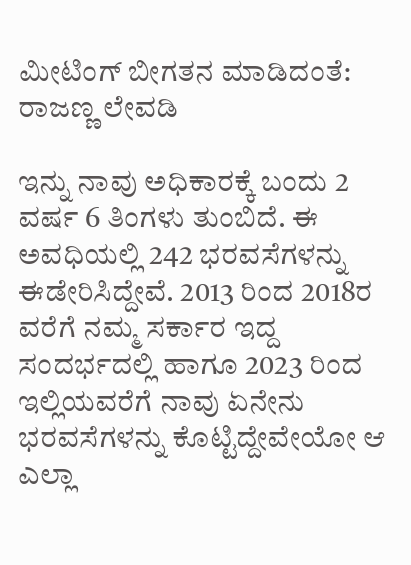ಮೀಟಿಂಗ್ ಬೀಗತನ ಮಾಡಿದಂತೆ: ರಾಜಣ್ಣ ಲೇವಡಿ

ಇನ್ನು ನಾವು ಅಧಿಕಾರಕ್ಕೆ ಬಂದು 2 ವರ್ಷ 6 ತಿಂಗಳು ತುಂಬಿದೆ. ಈ ಅವಧಿಯಲ್ಲಿ 242 ಭರವಸೆಗಳನ್ನು ಈಡೇರಿಸಿದ್ದೇವೆ. 2013 ರಿಂದ 2018ರ ವರೆಗೆ ನಮ್ಮ ಸರ್ಕಾರ ಇದ್ದ ಸಂದರ್ಭದಲ್ಲಿ ಹಾಗೂ 2023 ರಿಂದ ಇಲ್ಲಿಯವರೆಗೆ ನಾವು ಏನೇನು ಭರವಸೆಗಳನ್ನು ಕೊಟ್ಟಿದ್ದೇವೇಯೋ ಆ ಎಲ್ಲಾ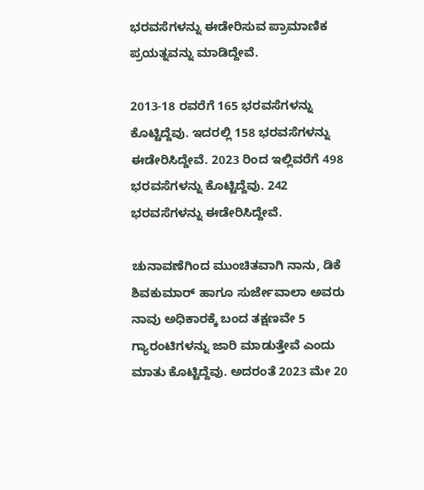ಭರವಸೆಗಳನ್ನು ಈಡೇರಿಸುವ ಪ್ರಾಮಾಣಿಕ ಪ್ರಯತ್ನವನ್ನು ಮಾಡಿದ್ದೇವೆ.

2013-18 ರವರೆಗೆ 165 ಭರವಸೆಗಳನ್ನು ಕೊಟ್ಟಿದ್ದೆವು. ಇದರಲ್ಲಿ 158 ಭರವಸೆಗಳನ್ನು ಈಡೇರಿಸಿದ್ದೇವೆ. 2023 ರಿಂದ ಇಲ್ಲಿವರೆಗೆ 498 ಭರವಸೆಗಳನ್ನು ಕೊಟ್ಟಿದ್ದೆವು. 242 ಭರವಸೆಗಳನ್ನು ಈಡೇರಿಸಿದ್ದೇವೆ.

ಚುನಾವಣೆಗಿಂದ ಮುಂಚಿತವಾಗಿ ನಾನು, ಡಿಕೆ ಶಿವಕುಮಾರ್‌ ಹಾಗೂ ಸುರ್ಜೇವಾಲಾ ಅವರು ನಾವು ಅಧಿಕಾರಕ್ಕೆ ಬಂದ ತಕ್ಷಣವೇ 5 ಗ್ಯಾರಂಟಿಗಳನ್ನು ಜಾರಿ ಮಾಡುತ್ತೇವೆ ಎಂದು ಮಾತು ಕೊಟ್ಟಿದ್ದೆವು. ಅದರಂತೆ 2023 ಮೇ 20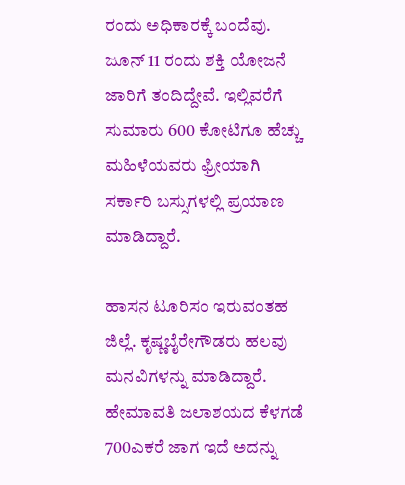ರಂದು ಅಧಿಕಾರಕ್ಕೆ ಬಂದೆವು. ಜೂನ್‌ 11 ರಂದು ಶಕ್ತಿ ಯೋಜನೆ ಜಾರಿಗೆ ತಂದಿದ್ದೇವೆ. ಇಲ್ಲಿವರೆಗೆ ಸುಮಾರು 600 ಕೋಟಿಗೂ ಹೆಚ್ಚು ಮಹಿಳೆಯವರು ಫ್ರೀಯಾಗಿ ಸರ್ಕಾರಿ ಬಸ್ಸುಗಳಲ್ಲಿ ಪ್ರಯಾಣ ಮಾಡಿದ್ದಾರೆ.

ಹಾಸನ ಟೂರಿಸಂ ಇರುವಂತಹ ಜಿಲ್ಲೆ. ಕೃಷ್ಣಬೈರೇಗೌಡರು ಹಲವು ಮನವಿಗಳನ್ನು ಮಾಡಿದ್ದಾರೆ. ಹೇಮಾವತಿ ಜಲಾಶಯದ ಕೆಳಗಡೆ 700ಎಕರೆ ಜಾಗ ಇದೆ ಅದನ್ನು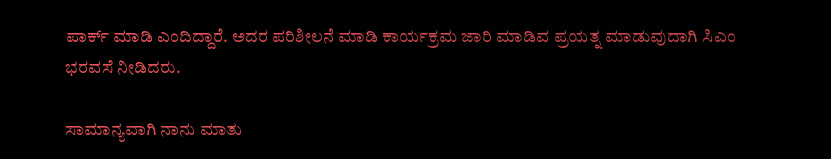ಪಾರ್ಕ್‌ ಮಾಡಿ ಎಂದಿದ್ದಾರೆ. ಅದರ ಪರಿಶೀಲನೆ ಮಾಡಿ ಕಾರ್ಯಕ್ರಮ ಜಾರಿ ಮಾಡಿವ ಪ್ರಯತ್ನ ಮಾಡುವುದಾಗಿ ಸಿಎಂ ಭರವಸೆ ನೀಡಿದರು.

ಸಾಮಾನ್ಯವಾಗಿ ನಾನು ಮಾತು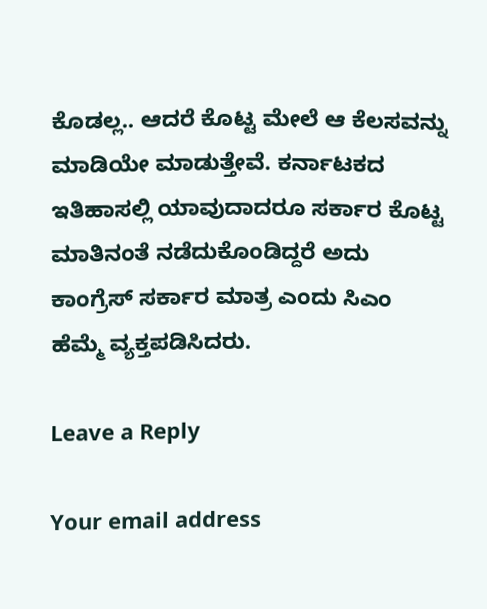ಕೊಡಲ್ಲ.. ಆದರೆ ಕೊಟ್ಟ ಮೇಲೆ ಆ ಕೆಲಸವನ್ನು ಮಾಡಿಯೇ ಮಾಡುತ್ತೇವೆ. ಕರ್ನಾಟಕದ ಇತಿಹಾಸಲ್ಲಿ ಯಾವುದಾದರೂ ಸರ್ಕಾರ ಕೊಟ್ಟ ಮಾತಿನಂತೆ ನಡೆದುಕೊಂಡಿದ್ದರೆ ಅದು ಕಾಂಗ್ರೆಸ್‌ ಸರ್ಕಾರ ಮಾತ್ರ ಎಂದು ಸಿಎಂ ಹೆಮ್ಮೆ ವ್ಯಕ್ತಪಡಿಸಿದರು.

Leave a Reply

Your email address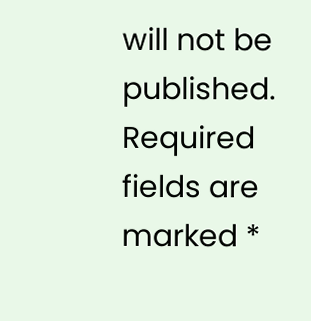will not be published. Required fields are marked *